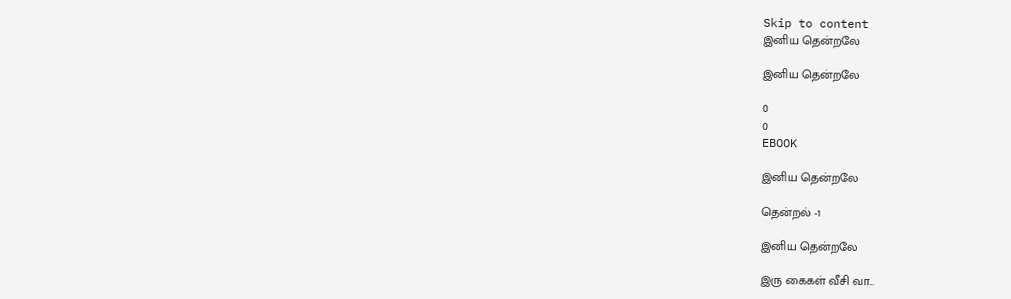Skip to content
இனிய தென்றலே

இனிய தென்றலே

0
0
EBOOK

இனிய தென்றலே

தென்றல் -1

இனிய தென்றலே

இரு கைகள் வீசி வா...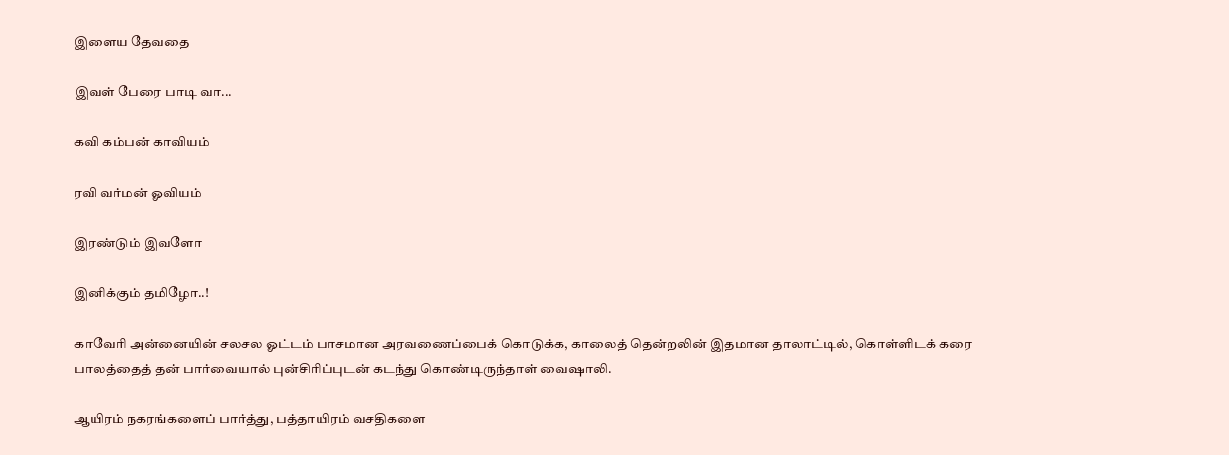இளைய தேவதை

இவள் பேரை பாடி வா...

கவி கம்பன் காவியம்

ரவி வர்மன் ஓவியம்

இரண்டும் இவளோ

இனிக்கும் தமிழோ..!

காவேரி அன்னையின் சலசல ஓட்டம் பாசமான அரவணைப்பைக் கொடுக்க, காலைத் தென்றலின் இதமான தாலாட்டில், கொள்ளிடக் கரை பாலத்தைத் தன் பார்வையால் புன்சிரிப்புடன் கடந்து கொண்டிருந்தாள் வைஷாலி.

ஆயிரம் நகரங்களைப் பார்த்து, பத்தாயிரம் வசதிகளை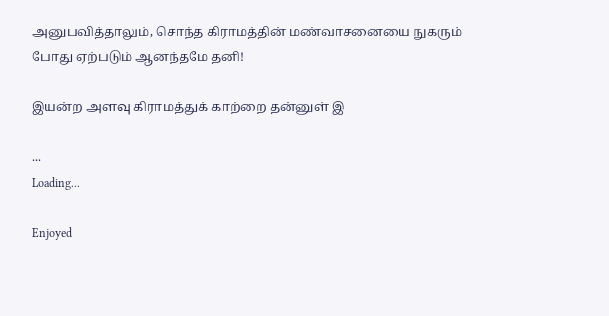அனுபவித்தாலும், சொந்த கிராமத்தின் மண்வாசனையை நுகரும் போது ஏற்படும் ஆனந்தமே தனி!

இயன்ற அளவு கிராமத்துக் காற்றை தன்னுள் இ

...
Loading...

Enjoyed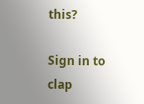this?

Sign in to clap